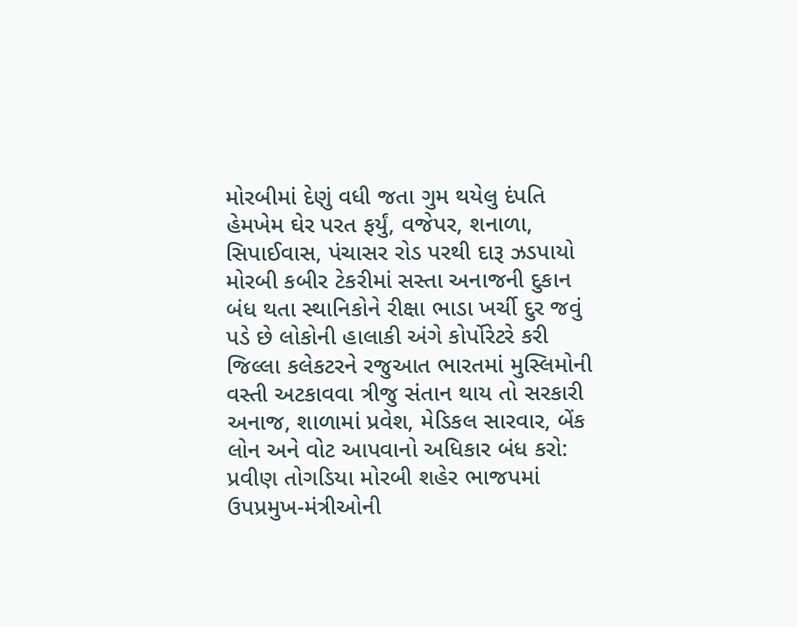મોરબીમાં દેણું વધી જતા ગુમ થયેલુ દંપતિ હેમખેમ ઘેર પરત ફર્યું, વજેપર, શનાળા, સિપાઈવાસ, પંચાસર રોડ પરથી દારૂ ઝડપાયો મોરબી કબીર ટેકરીમાં સસ્તા અનાજની દુકાન બંધ થતા સ્થાનિકોને રીક્ષા ભાડા ખર્ચી દુર જવું પડે છે લોકોની હાલાકી અંગે કોર્પોરેટરે કરી જિલ્લા કલેકટરને રજુઆત ભારતમાં મુસ્લિમોની વસ્તી અટકાવવા ત્રીજુ સંતાન થાય તો સરકારી અનાજ, શાળામાં પ્રવેશ, મેડિકલ સારવાર, બેંક લોન અને વોટ આપવાનો અધિકાર બંધ કરો: પ્રવીણ તોગડિયા મોરબી શહેર ભાજપમાં ઉપપ્રમુખ-મંત્રીઓની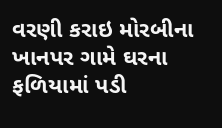વરણી કરાઇ મોરબીના ખાનપર ગામે ઘરના ફળિયામાં પડી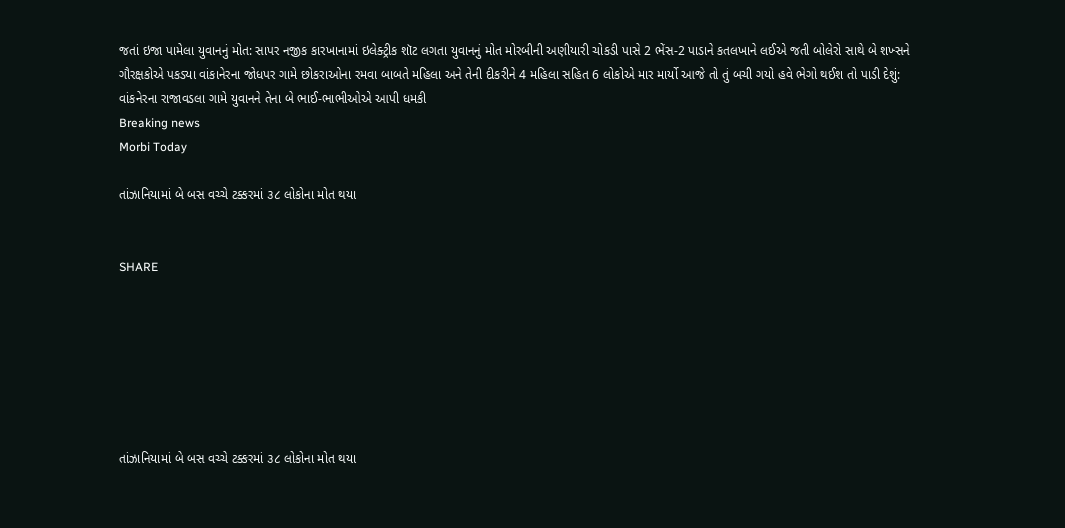જતાં ઇજા પામેલા યુવાનનું મોત: સાપર નજીક કારખાનામાં ઇલેક્ટ્રીક શૉટ લગતા યુવાનનું મોત મોરબીની અણીયારી ચોકડી પાસે 2 ભેંસ-2 પાડાને કતલખાને લઈએ જતી બોલેરો સાથે બે શખ્સને ગૌરક્ષકોએ પકડ્યા વાંકાનેરના જોધપર ગામે છોકરાઓના રમવા બાબતે મહિલા અને તેની દીકરીને 4 મહિલા સહિત 6 લોકોએ માર માર્યો આજે તો તું બચી ગયો હવે ભેગો થઈશ તો પાડી દેશું: વાંકનેરના રાજાવડલા ગામે યુવાનને તેના બે ભાઈ-ભાભીઓએ આપી ધમકી
Breaking news
Morbi Today

તાંઝાનિયામાં બે બસ વચ્ચે ટક્કરમાં ૩૮ લોકોના મોત થયા


SHARE







તાંઝાનિયામાં બે બસ વચ્ચે ટક્કરમાં ૩૮ લોકોના મોત થયા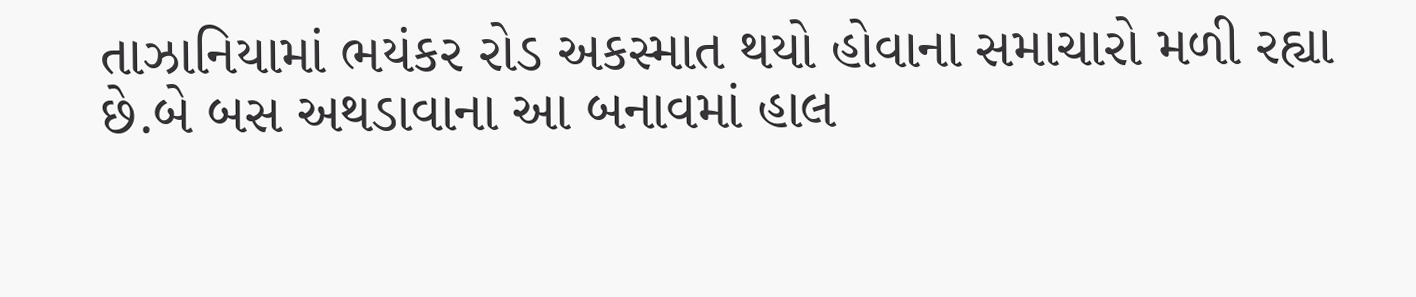તાઝાનિયામાં ભયંકર રોડ અકસ્માત થયો હોવાના સમાચારો મળી રહ્યા છે.બે બસ અથડાવાના આ બનાવમાં હાલ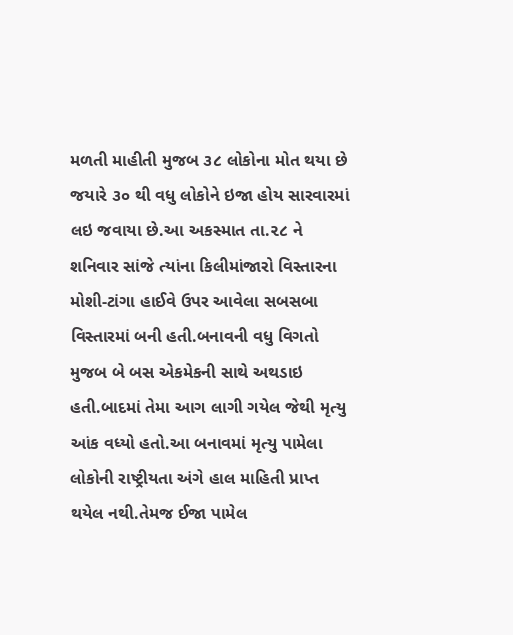મળતી માહીતી મુજબ ૩૮ લોકોના મોત થયા છે જયારે ૩૦ થી વધુ લોકોને ઇજા હોય સારવારમાં લઇ જવાયા છે.આ અકસ્માત તા.૨૮ ને શનિવાર સાંજે ત્યાંના કિલીમાંજારો વિસ્તારના મોશી-ટાંગા હાઈવે ઉપર આવેલા સબસબા વિસ્તારમાં બની હતી.બનાવની વધુ વિગતો મુજબ બે બસ એકમેકની સાથે અથડાઇ હતી.બાદમાં તેમા આગ લાગી ગયેલ જેથી મૃત્યુ આંક વધ્યો હતો.આ બનાવમાં મૃત્યુ પામેલા લોકોની રાષ્ટ્રીયતા અંગે હાલ માહિતી પ્રાપ્ત થયેલ નથી.તેમજ ઈજા પામેલ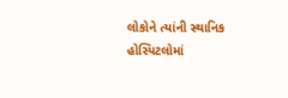લોકોને ત્યાંની સ્થાનિક હોસ્પિટલોમાં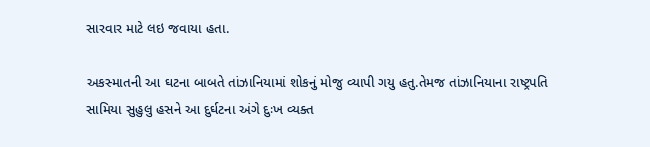સારવાર માટે લઇ જવાયા હતા.

અકસ્માતની આ ઘટના બાબતે તાંઝાનિયામાં શોકનું મોજુ વ્યાપી ગયુ હતુ.તેમજ તાંઝાનિયાના રાષ્ટ્રપતિ સામિયા સુહુલુ હસને આ દુર્ઘટના અંગે દુઃખ વ્યક્ત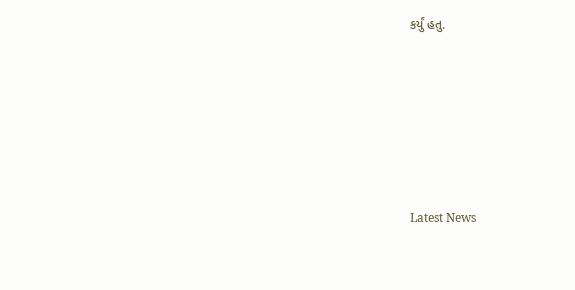કર્યું હતુ.






Latest News